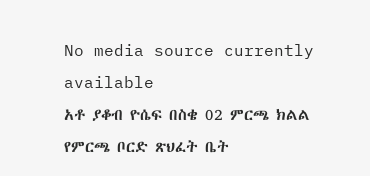No media source currently available
አቶ ያቆብ ዮሴፍ በስቄ 02 ምርጫ ክልል የምርጫ ቦርድ ጽህፈት ቤት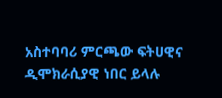አስተባባሪ ምርጫው ፍትሀዊና ዲሞክራሲያዊ ነበር ይላሉ